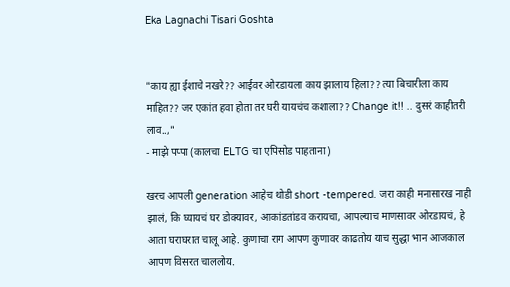Eka Lagnachi Tisari Goshta


"काय ह्या ईशाचे नखरे?? आईवर ओरडायला काय झालाय हिला?? त्या बिचारीला काय माहित?? जर एकांत हवा होता तर घरी यायचंच कशाला?? Change it!! .. दुसरं काहीतरी लाव..,"
- माझे पप्पा (कालचा ELTG चा एपिसोड पाहताना)

खरच आपली generation आहेच थोडी short -tempered. जरा काही मनासारख नाही झालं, कि घ्यायचं घर डोक्यावर, आकांडतांडव करायचा, आपल्याच माणसावर ओरडायचं, हे आता घराघरात चालू आहे. कुणाचा राग आपण कुणावर काढतोय याच सुद्धा भान आजकाल आपण विसरत चाललोय.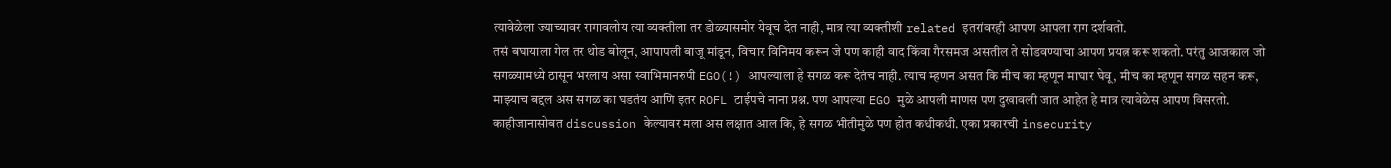त्यावेळेला ज्याच्यावर रागावलोय त्या व्यक्तीला तर डोळ्यासमोर येवूच देत नाही, मात्र त्या व्यक्तीशी related इतरांवरही आपण आपला राग दर्शवतो.
तसं बघायाला गेल तर थोड बोलून, आपापली बाजू मांडून, विचार विनिमय करून जे पण काही वाद किंवा गैरसमज असतील ते सोडवण्याचा आपण प्रयत्न करू शकतो. परंतु आजकाल जो सगळ्यामध्ये ठासून भरलाय असा स्वाभिमानरुपी EGO(!) आपल्याला हे सगळ करू देतंच नाही. त्याच म्हणन असत कि मीच का म्हणून माघार घेवू, मीच का म्हणून सगळ सहन करू, माझ्याच बद्दल अस सगळ का घडतंय आणि इतर ROFL टाईपचे नाना प्रश्न. पण आपल्या EGO मुळे आपली माणस पण दुखावली जात आहेत हे मात्र त्यावेळेस आपण विसरतो.
काहीजानासोबत discussion केल्यावर मला अस लक्षात आल कि, हे सगळ भीतीमुळे पण होत कधीकधी. एका प्रकारची insecurity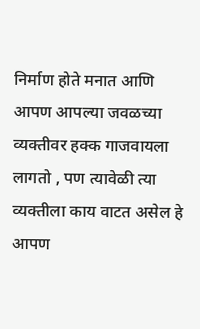निर्माण होते मनात आणि आपण आपल्या जवळच्या व्यक्तीवर हक्क गाजवायला लागतो , पण त्यावेळी त्या व्यक्तीला काय वाटत असेल हे आपण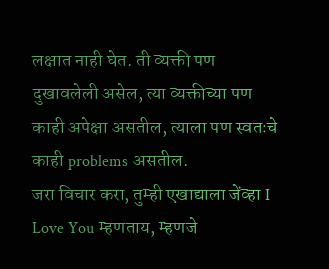लक्षात नाही घेत. ती व्यक्ती पण दुखावलेली असेल, त्या व्यक्तीच्या पण काही अपेक्षा असतील, त्याला पण स्वतःचे काही problems असतील.
जरा विचार करा, तुम्ही एखाद्याला जेंव्हा I Love You म्हणताय, म्हणजे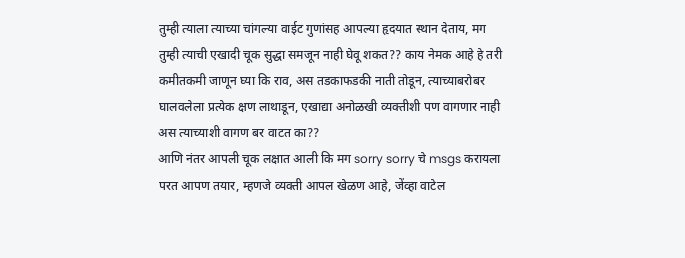तुम्ही त्याला त्याच्या चांगल्या वाईट गुणांसह आपल्या हृदयात स्थान देताय, मग तुम्ही त्याची एखादी चूक सुद्धा समजून नाही घेवू शकत?? काय नेमक आहे हे तरी कमीतकमी जाणून घ्या कि राव, अस तडकाफडकी नाती तोडून, त्याच्याबरोबर घालवलेला प्रत्येक क्षण लाथाडून, एखाद्या अनोळखी व्यक्तीशी पण वागणार नाही अस त्याच्याशी वागण बर वाटत का??
आणि नंतर आपली चूक लक्षात आली कि मग sorry sorry चे msgs करायला परत आपण तयार, म्हणजे व्यक्ती आपल खेळण आहे, जेंव्हा वाटेल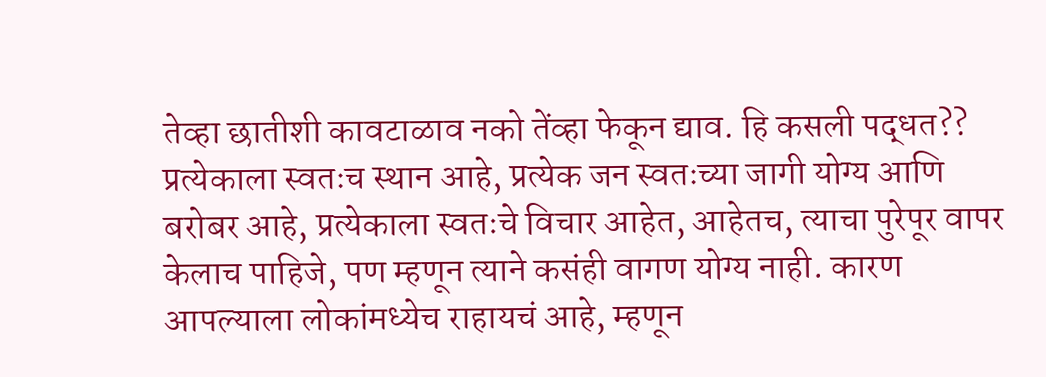तेव्हा छातीशी कावटाळाव नको तेंव्हा फेकून द्याव. हि कसली पद्धत??
प्रत्येकाला स्वतःच स्थान आहे, प्रत्येक जन स्वतःच्या जागी योग्य आणि बरोबर आहे, प्रत्येकाला स्वतःचे विचार आहेत, आहेतच, त्याचा पुरेपूर वापर केलाच पाहिजे, पण म्हणून त्याने कसंही वागण योग्य नाही. कारण आपल्याला लोकांमध्येच राहायचं आहे, म्हणून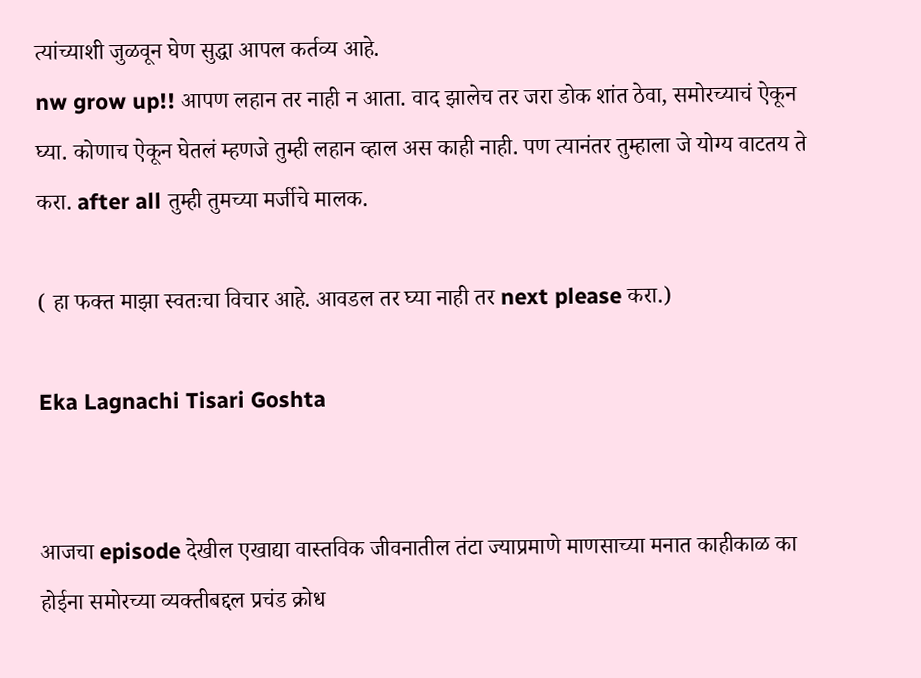त्यांच्याशी जुळवून घेण सुद्धा आपल कर्तव्य आहे.
nw grow up!! आपण लहान तर नाही न आता. वाद झालेच तर जरा डोक शांत ठेवा, समोरच्याचं ऐकून घ्या. कोणाच ऐकून घेतलं म्हणजे तुम्ही लहान व्हाल अस काही नाही. पण त्यानंतर तुम्हाला जे योग्य वाटतय ते करा. after all तुम्ही तुमच्या मर्जीचे मालक.

( हा फक्त माझा स्वतःचा विचार आहे. आवडल तर घ्या नाही तर next please करा.)

Eka Lagnachi Tisari Goshta


आजचा episode देखील एखाद्या वास्तविक जीवनातील तंटा ज्याप्रमाणे माणसाच्या मनात काहीकाळ का होईना समोरच्या व्यक्तीबद्दल प्रचंड क्रोध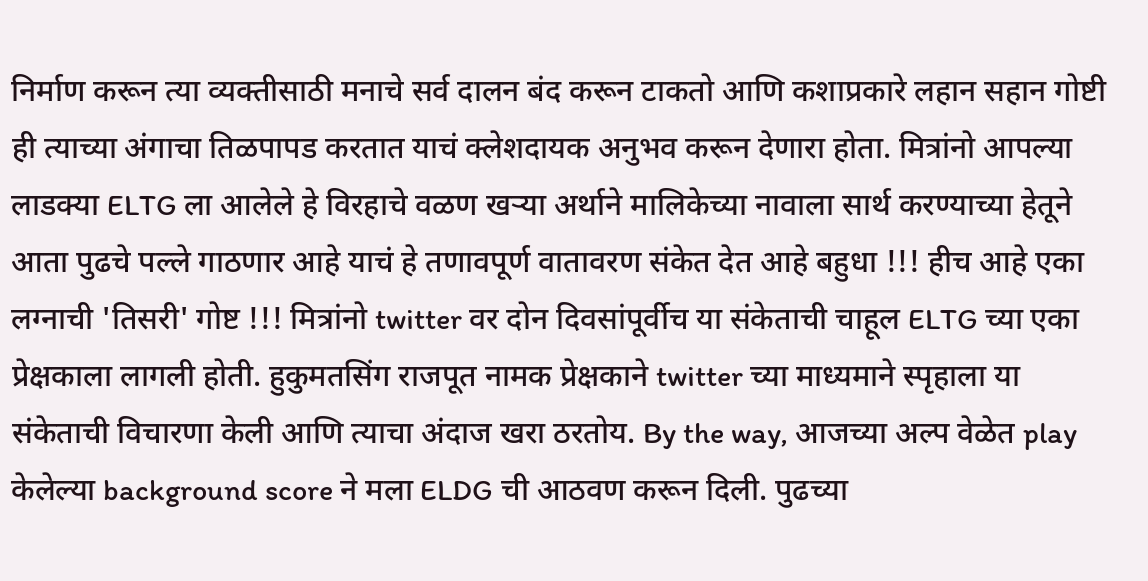निर्माण करून त्या व्यक्तीसाठी मनाचे सर्व दालन बंद करून टाकतो आणि कशाप्रकारे लहान सहान गोष्टी ही त्याच्या अंगाचा तिळपापड करतात याचं क्लेशदायक अनुभव करून देणारा होता. मित्रांनो आपल्या लाडक्या ELTG ला आलेले हे विरहाचे वळण खऱ्या अर्थाने मालिकेच्या नावाला सार्थ करण्याच्या हेतूने आता पुढचे पल्ले गाठणार आहे याचं हे तणावपूर्ण वातावरण संकेत देत आहे बहुधा !!! हीच आहे एका लग्नाची 'तिसरी' गोष्ट !!! मित्रांनो twitter वर दोन दिवसांपूर्वीच या संकेताची चाहूल ELTG च्या एका प्रेक्षकाला लागली होती. हुकुमतसिंग राजपूत नामक प्रेक्षकाने twitter च्या माध्यमाने स्पृहाला या संकेताची विचारणा केली आणि त्याचा अंदाज खरा ठरतोय. By the way, आजच्या अल्प वेळेत play केलेल्या background score ने मला ELDG ची आठवण करून दिली. पुढच्या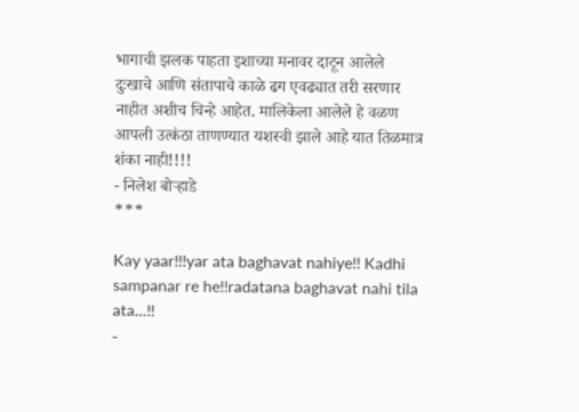भागाची झलक पाहता इशाच्या मनावर दाटून आलेले दुःखाचे आणि संतापाचे काळे ढग एवढ्यात तरी सरणार नाहीत अशीच चिन्हे आहेत. मालिकेला आलेले हे वळण आपली उत्कंठा ताणण्यात यशस्वी झाले आहे यात तिळमात्र शंका नाही!!!!
- निलेश बोऱ्हाडे
***

Kay yaar!!!yar ata baghavat nahiye!! Kadhi sampanar re he!!radatana baghavat nahi tila ata...!!
-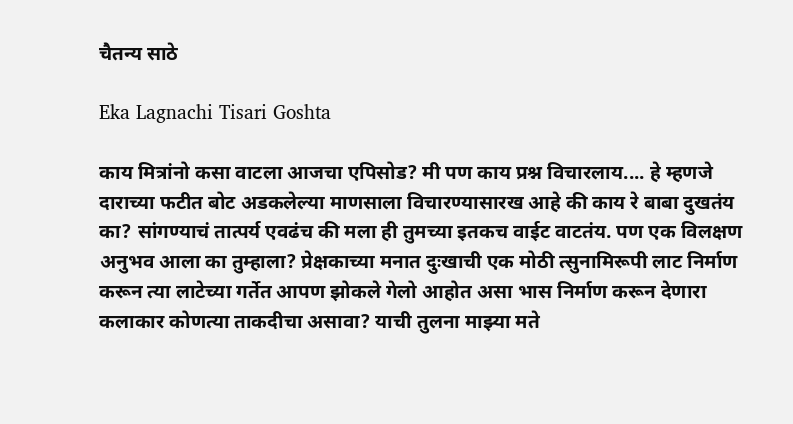चैतन्य साठे

Eka Lagnachi Tisari Goshta

काय मित्रांनो कसा वाटला आजचा एपिसोड? मी पण काय प्रश्न विचारलाय.... हे म्हणजे दाराच्या फटीत बोट अडकलेल्या माणसाला विचारण्यासारख आहे की काय रे बाबा दुखतंय का? सांगण्याचं तात्पर्य एवढंच की मला ही तुमच्या इतकच वाईट वाटतंय. पण एक विलक्षण अनुभव आला का तुम्हाला? प्रेक्षकाच्या मनात दुःखाची एक मोठी त्सुनामिरूपी लाट निर्माण करून त्या लाटेच्या गर्तेत आपण झोकले गेलो आहोत असा भास निर्माण करून देणारा कलाकार कोणत्या ताकदीचा असावा? याची तुलना माझ्या मते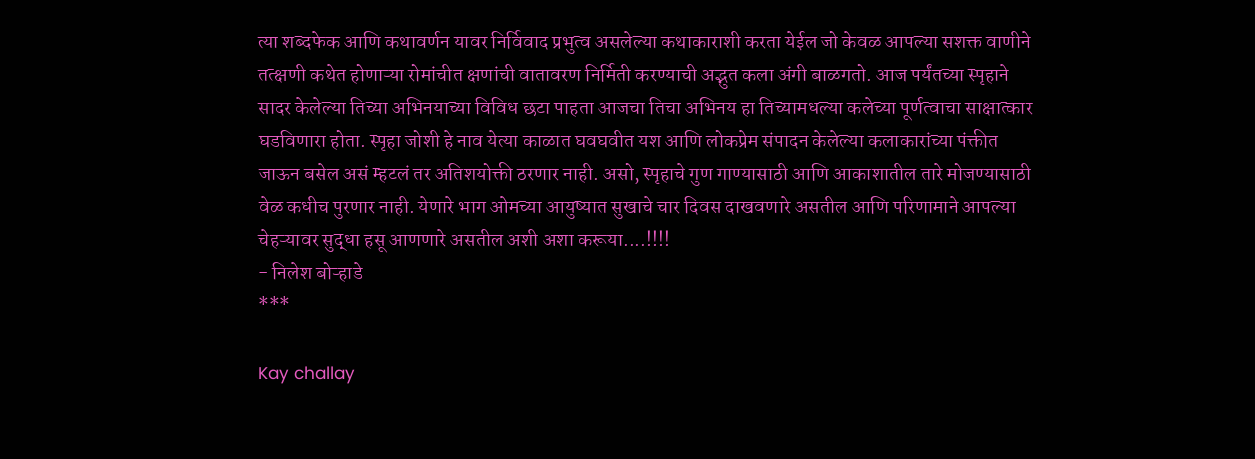त्या शब्दफेक आणि कथावर्णन यावर निर्विवाद प्रभुत्व असलेल्या कथाकाराशी करता येईल जो केवळ आपल्या सशक्त वाणीने तत्क्षणी कथेत होणाऱ्या रोमांचीत क्षणांची वातावरण निर्मिती करण्याची अद्भुत कला अंगी बाळगतो. आज पर्यंतच्या स्पृहाने सादर केलेल्या तिच्या अभिनयाच्या विविध छटा पाहता आजचा तिचा अभिनय हा तिच्यामधल्या कलेच्या पूर्णत्वाचा साक्षात्कार घडविणारा होता. स्पृहा जोशी हे नाव येत्या काळात घवघवीत यश आणि लोकप्रेम संपादन केलेल्या कलाकारांच्या पंक्तीत जाऊन बसेल असं म्हटलं तर अतिशयोक्ती ठरणार नाही. असो, स्पृहाचे गुण गाण्यासाठी आणि आकाशातील तारे मोजण्यासाठी वेळ कधीच पुरणार नाही. येणारे भाग ओमच्या आयुष्यात सुखाचे चार दिवस दाखवणारे असतील आणि परिणामाने आपल्या चेहऱ्यावर सुद्धा हसू आणणारे असतील अशी अशा करूया....!!!!
- निलेश बोऱ्हाडे
***

Kay challay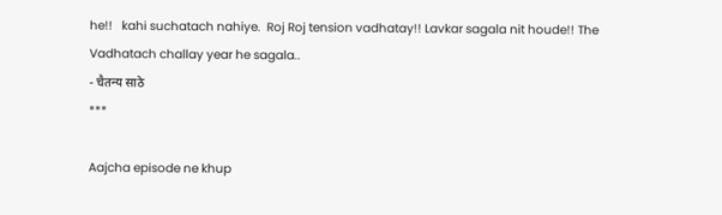he!!   kahi suchatach nahiye.  Roj Roj tension vadhatay!! Lavkar sagala nit houde!! The Vadhatach challay year he sagala..
- चैतन्य साठे
***

Aajcha episode ne khup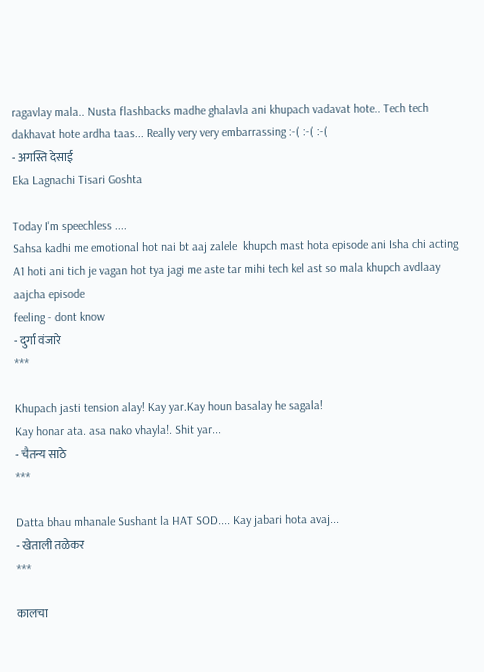ragavlay mala.. Nusta flashbacks madhe ghalavla ani khupach vadavat hote.. Tech tech dakhavat hote ardha taas... Really very very embarrassing :-( :-( :-(
- अगस्ति देसाई
Eka Lagnachi Tisari Goshta

Today I'm speechless ....
Sahsa kadhi me emotional hot nai bt aaj zalele  khupch mast hota episode ani Isha chi acting A1 hoti ani tich je vagan hot tya jagi me aste tar mihi tech kel ast so mala khupch avdlaay aajcha episode
feeling - dont know
- दुर्गा वंजारे
***

Khupach jasti tension alay! Kay yar.Kay houn basalay he sagala!
Kay honar ata. asa nako vhayla!. Shit yar...
- चैतन्य साठे
***

Datta bhau mhanale Sushant la HAT SOD.... Kay jabari hota avaj...
- खेताली तळेकर
***

कालचा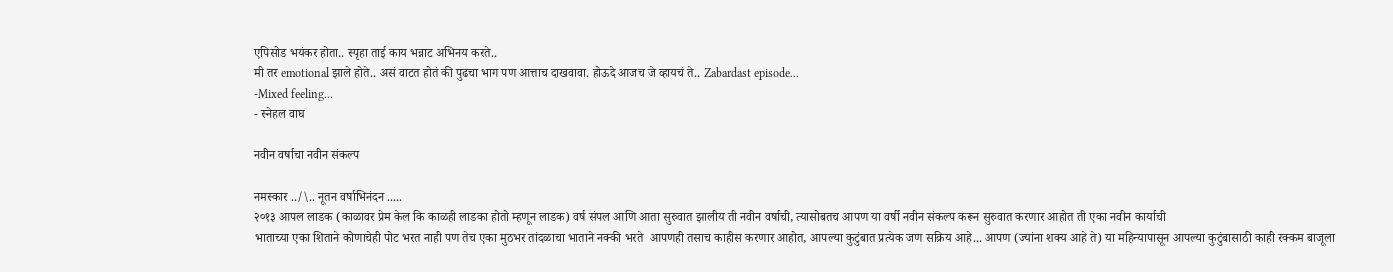एपिसोड भयंकर होता.. स्पृहा ताई काय भन्नाट अभिनय करते..
मी तर emotional झाले होते.. असं वाटत होतं की पुढचा भाग पण आत्ताच दाखवावा. होऊदे आजच जे व्हायचं ते.. Zabardast episode...
-Mixed feeling...
- स्नेहल वाघ

नवीन वर्षाचा नवीन संकल्प

नमस्कार ../\.. नूतन वर्षाभिनंदन .....
२०१३ आपल लाडक (काळावर प्रेम केल कि काळही लाडका होतो म्हणून लाडक) वर्ष संपल आणि आता सुरुवात झालीय ती नवीन वर्षाची, त्यासोबतच आपण या वर्षी नवीन संकल्प करून सुरुवात करणार आहोत ती एका नवीन कार्याची
भाताच्या एका शिताने कोणाचेही पोट भरत नाही पण तेच एका मुठभर तांदळाचा भाताने नक्की भरते  आपणही तसाच काहीस करणार आहोत, आपल्या कुटुंबात प्रत्येक जण सक्रिय आहे... आपण (ज्यांना शक्य आहे ते) या महिन्यापासून आपल्या कुटुंबासाठी काही रक्कम बाजूला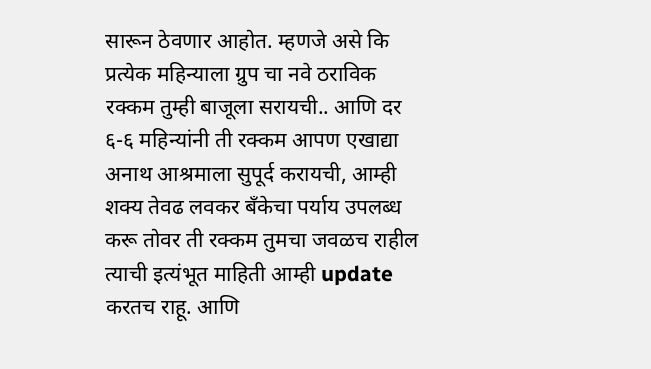सारून ठेवणार आहोत. म्हणजे असे कि प्रत्येक महिन्याला ग्रुप चा नवे ठराविक रक्कम तुम्ही बाजूला सरायची.. आणि दर ६-६ महिन्यांनी ती रक्कम आपण एखाद्या अनाथ आश्रमाला सुपूर्द करायची, आम्ही शक्य तेवढ लवकर बँकेचा पर्याय उपलब्ध करू तोवर ती रक्कम तुमचा जवळच राहील  त्याची इत्यंभूत माहिती आम्ही update करतच राहू. आणि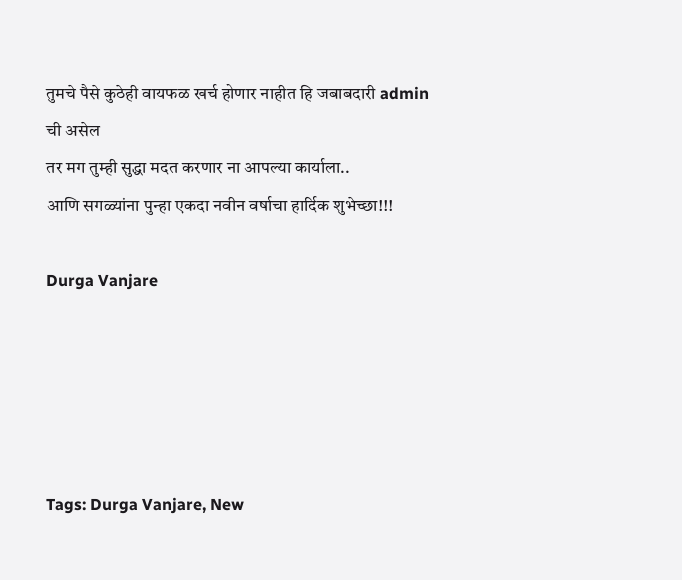तुमचे पैसे कुठेही वायफळ खर्च होणार नाहीत हि जबाबदारी admin ची असेल
तर मग तुम्ही सुद्धा मदत करणार ना आपल्या कार्याला..
आणि सगळ्यांना पुन्हा एकदा नवीन वर्षाचा हार्दिक शुभेच्छा!!!

Durga Vanjare





Tags: Durga Vanjare, New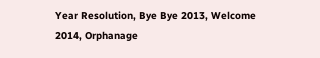Year Resolution, Bye Bye 2013, Welcome 2014, Orphanage